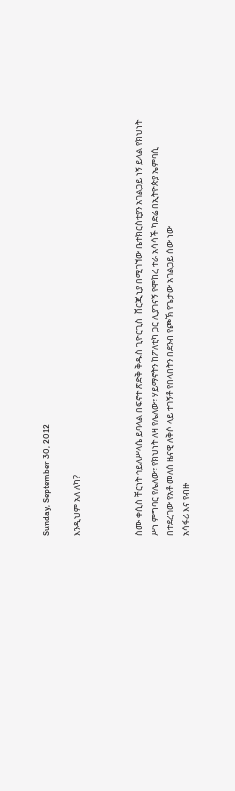Sunday, September 30, 2012

እንዲህም አለ ለካ?



ስሙ ቀሲስ ቸርነት ኅይለሥላሴ ይባላል በፍኖተ ጽድቅ ቅዱስ ጊዮርጊስ  ቨርጂኒያ በሚገኘው ቤተክርስቲያን አገልጋይ ነኝ ይላል የክህነት ሥነ ምግባር የሌለው፣ የክህነት ለዛ የሌለው፣ ሃይማኖትን ከፖለቲካ ጋር ሊያገናኝ የሞከረ ተራ አሳሳች ካድሬ በኢትዮጵያ ኤምባሲ በተደረገው የአቶ መለሰ ዜናዊ ለቅሶ ላይ ተገኝቶ የበላበትን በደንብ የጮኽ የጌታው አገልጋይ ሰው ነው
አሳፋሪ እና የብዙ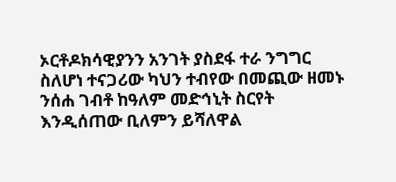ኦርቶዶክሳዊያንን አንገት ያስደፋ ተራ ንግግር ስለሆነ ተናጋሪው ካህን ተብየው በመጪው ዘመኑ ንሰሐ ገብቶ ከዓለም መድኅኒት ስርየት እንዲሰጠው ቢለምን ይሻለዋል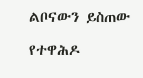ልቦናውን ይስጠው

የተዋሕዶ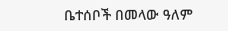ቤተሰቦች በመላው ዓለም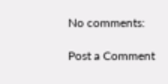No comments:

Post a Comment